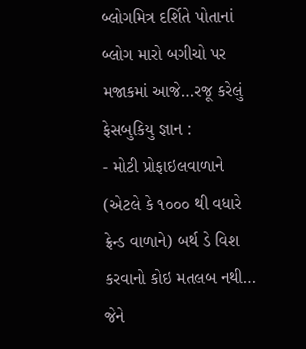બ્લોગમિત્ર દર્શિતે પોતાનાં બ્લોગ મારો બગીચો પર મજાકમાં આજે…રજૂ કરેલું ફેસબુકિયુ જ્ઞાન :
- મોટી પ્રોફાઇલવાળાને (એટલે કે ૧૦૦૦ થી વધારે ફ્રેન્ડ વાળાને) બર્થ ડે વિશ કરવાનો કોઇ મતલબ નથી… જેને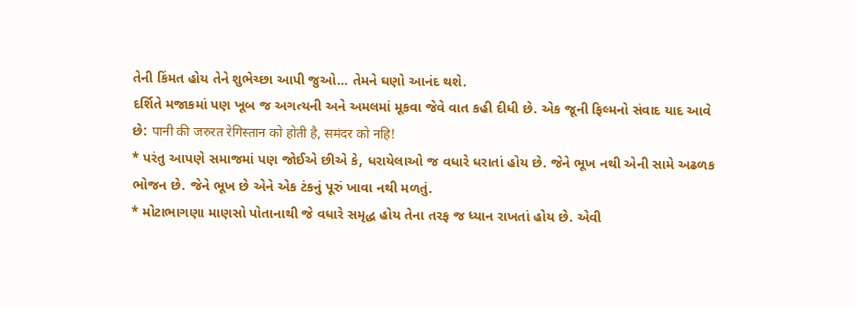તેની કિંમત હોય તેને શુભેચ્છા આપી જુઓ… તેમને ઘણો આનંદ થશે.
દર્શિતે મજાકમાં પણ ખૂબ જ અગત્યની અને અમલમાં મૂકવા જેવે વાત કહી દીધી છે. એક જૂની ફિલ્મનો સંવાદ યાદ આવે છે: पानी की जरुरत रेगिस्तान को होती है, समंदर को नहि!
* પરંતુ આપણે સમાજમાં પણ જોઈએ છીએ કે, ધરાયેલાઓ જ વધારે ધરાતાં હોય છે. જેને ભૂખ નથી એની સામે અઢળક ભોજન છે. જેને ભૂખ છે એને એક ટંકનું પૂરું ખાવા નથી મળતું.
* મોટાભાગણા માણસો પોતાનાથી જે વધારે સમૃદ્ધ હોય તેના તરફ જ ધ્યાન રાખતાં હોય છે. એવી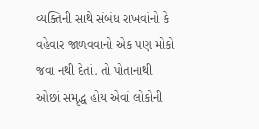વ્યક્તિની સાથે સંબંધ રાખવાંનો કે વહેવાર જાળવવાનો એક પણ મોકો જવા નથી દેતાં. તો પોતાનાથી ઓછાં સમૃદ્ધ હોય એવાં લોકોની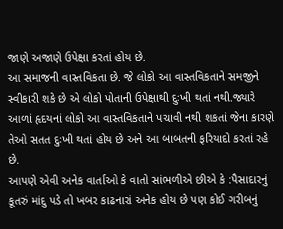જાણે અજાણે ઉપેક્ષા કરતાં હોય છે.
આ સમાજની વાસ્તવિકતા છે. જે લોકો આ વાસ્તવિકતાને સમજીને સ્વીકારી શકે છે એ લોકો પોતાની ઉપેક્ષાથી દુઃખી થતાં નથી.જ્યારે આળાં હૃદયનાં લોકો આ વાસ્તવિકતાને પચાવી નથી શકતાં જેના કારણે તેઓ સતત દુઃખી થતાં હોય છે અને આ બાબતની ફરિયાદો કરતાં રહે છે.
આપણે એવી અનેક વાર્તાઓ કે વાતો સાંભળીએ છીએ કે :પૈસાદારનું કૂતરું માંદુ પડે તો ખબર કાઢનારાં અનેક હોય છે પણ કોઈ ગરીબનું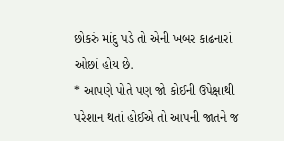છોકરું માંદુ પડે તો એની ખબર કાઢનારાં ઓછાં હોય છે.
* આપણે પોતે પણ જો કોઈની ઉપેક્ષાથી પરેશાન થતાં હોઈએ તો આપની જાતને જ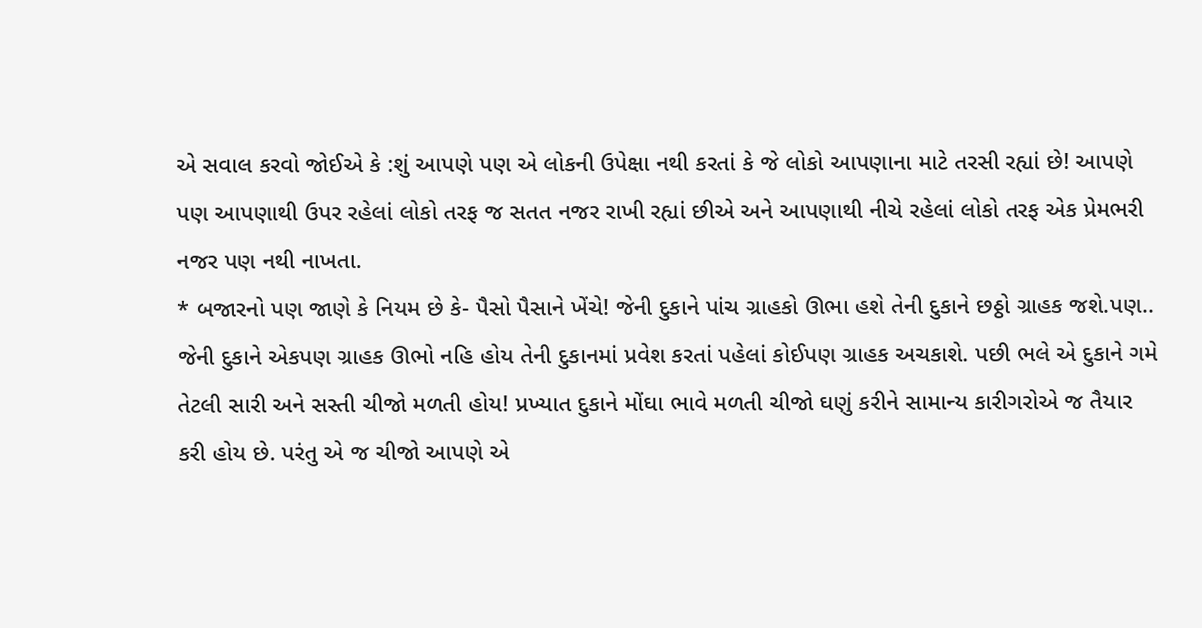એ સવાલ કરવો જોઈએ કે :શું આપણે પણ એ લોકની ઉપેક્ષા નથી કરતાં કે જે લોકો આપણાના માટે તરસી રહ્યાં છે! આપણે પણ આપણાથી ઉપર રહેલાં લોકો તરફ જ સતત નજર રાખી રહ્યાં છીએ અને આપણાથી નીચે રહેલાં લોકો તરફ એક પ્રેમભરી નજર પણ નથી નાખતા.
* બજારનો પણ જાણે કે નિયમ છે કે- પૈસો પૈસાને ખેંચે! જેની દુકાને પાંચ ગ્રાહકો ઊભા હશે તેની દુકાને છઠ્ઠો ગ્રાહક જશે.પણ.. જેની દુકાને એકપણ ગ્રાહક ઊભો નહિ હોય તેની દુકાનમાં પ્રવેશ કરતાં પહેલાં કોઈપણ ગ્રાહક અચકાશે. પછી ભલે એ દુકાને ગમે તેટલી સારી અને સસ્તી ચીજો મળતી હોય! પ્રખ્યાત દુકાને મોંઘા ભાવે મળતી ચીજો ઘણું કરીને સામાન્ય કારીગરોએ જ તૈયાર કરી હોય છે. પરંતુ એ જ ચીજો આપણે એ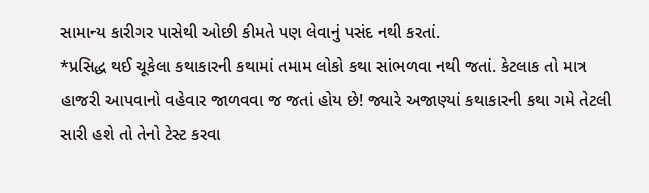સામાન્ય કારીગર પાસેથી ઓછી કીમતે પણ લેવાનું પસંદ નથી કરતાં.
*પ્રસિદ્ધ થઈ ચૂકેલા કથાકારની કથામાં તમામ લોકો કથા સાંભળવા નથી જતાં. કેટલાક તો માત્ર હાજરી આપવાનો વહેવાર જાળવવા જ જતાં હોય છે! જ્યારે અજાણ્યાં કથાકારની કથા ગમે તેટલી સારી હશે તો તેનો ટેસ્ટ કરવા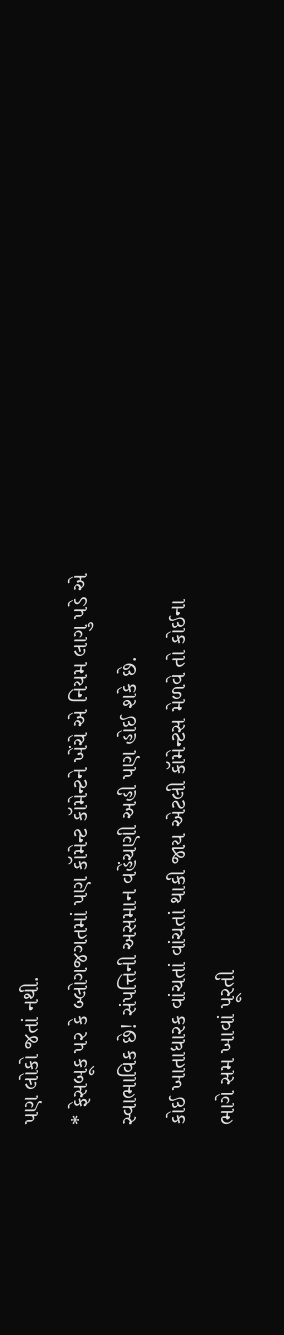પણ લોકો જતાં નથી.
* ફેસબૂક પર કે બ્લોગજગતમાં પણ કૉમેન્ટ કૉમેન્ટને ખેંચે એ નિયમ લાગુ પડે એ સ્વાભાવિક છે! સંપત્તિની અસમાન વહેંચણી અહી પણ હોઈ શકે છે.
કોઈ ખાતાધારક વાંચતાં વાંચતાં થાકી જાય એટલી કૉમેન્ટસ મેળવે તો કોઈના ભાગે સમ ખાવાં પૂરતી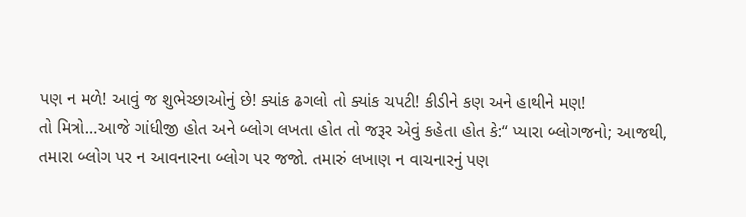પણ ન મળે! આવું જ શુભેચ્છાઓનું છે! ક્યાંક ઢગલો તો ક્યાંક ચપટી! કીડીને કણ અને હાથીને મણ!
તો મિત્રો…આજે ગાંધીજી હોત અને બ્લોગ લખતા હોત તો જરૂર એવું કહેતા હોત કે:“ પ્યારા બ્લોગજનો; આજથી, તમારા બ્લોગ પર ન આવનારના બ્લોગ પર જજો. તમારું લખાણ ન વાચનારનું પણ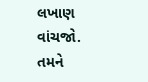લખાણ વાંચજો. તમને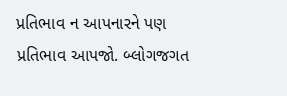પ્રતિભાવ ન આપનારને પણ પ્રતિભાવ આપજો. બ્લોગજગત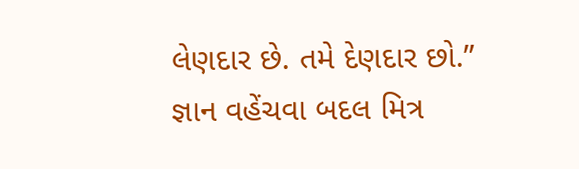લેણદાર છે. તમે દેણદાર છો.”
જ્ઞાન વહેંચવા બદલ મિત્ર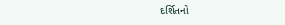દર્શિતનો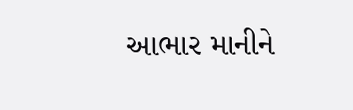આભાર માનીને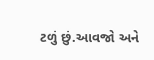ટળું છું.આવજો અને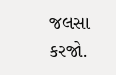જલસા કરજો.